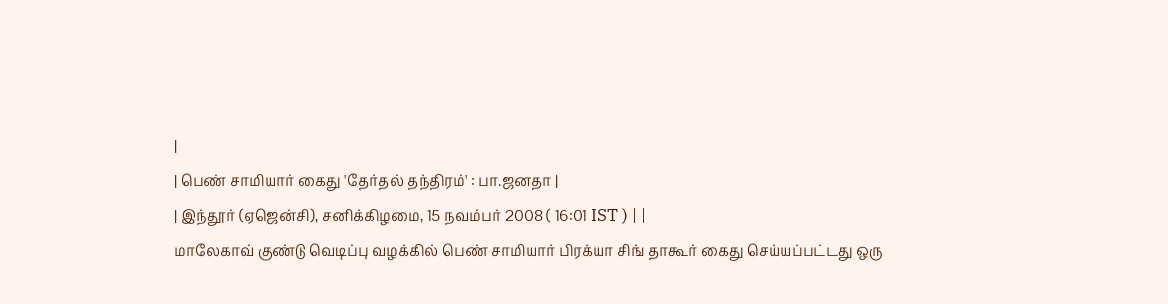|
| பெண் சாமியார் கைது 'தேர்தல் தந்திரம்' : பா.ஜனதா |
| இந்தூர் (ஏஜென்சி), சனிக்கிழமை, 15 நவம்பர் 2008 ( 16:01 IST ) | |
மாலேகாவ் குண்டு வெடிப்பு வழக்கில் பெண் சாமியார் பிரக்யா சிங் தாகூர் கைது செய்யப்பட்டது ஒரு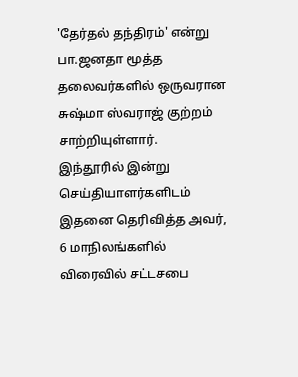'தேர்தல் தந்திரம்' என்று பா.ஜனதா மூத்த தலைவர்களில் ஒருவரான சுஷ்மா ஸ்வராஜ் குற்றம் சாற்றியுள்ளார்.
இந்தூரில் இன்று செய்தியாளர்களிடம் இதனை தெரிவித்த அவர், 6 மாநிலங்களில் விரைவில் சட்டசபை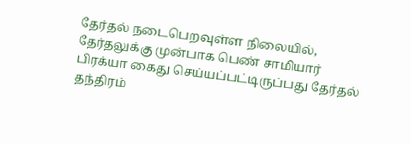தேர்தல் நடைபெறவுள்ள நிலையில், தேர்தலுக்கு முன்பாக பெண் சாமியார் பிரக்யா கைது செய்யப்பட்டிருப்பது தேர்தல் தந்திரம்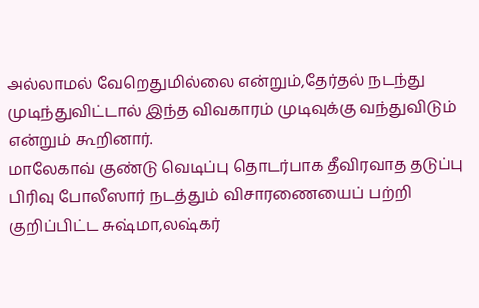அல்லாமல் வேறெதுமில்லை என்றும்,தேர்தல் நடந்து முடிந்துவிட்டால் இந்த விவகாரம் முடிவுக்கு வந்துவிடும் என்றும் கூறினார்.
மாலேகாவ் குண்டு வெடிப்பு தொடர்பாக தீவிரவாத தடுப்பு பிரிவு போலீஸார் நடத்தும் விசாரணையைப் பற்றி குறிப்பிட்ட சுஷ்மா,லஷ்கர்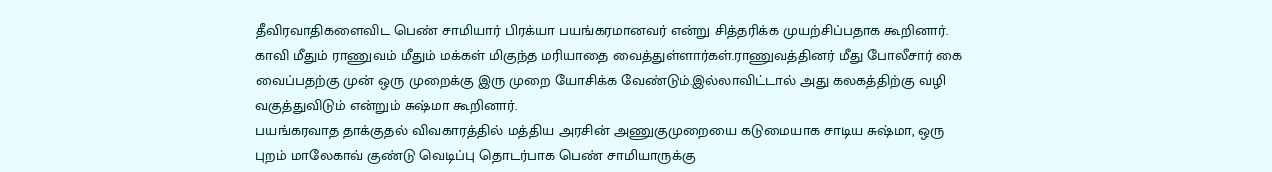தீவிரவாதிகளைவிட பெண் சாமியார் பிரக்யா பயங்கரமானவர் என்று சித்தரிக்க முயற்சிப்பதாக கூறினார்.
காவி மீதும் ராணுவம் மீதும் மக்கள் மிகுந்த மரியாதை வைத்துள்ளார்கள்.ராணுவத்தினர் மீது போலீசார் கை வைப்பதற்கு முன் ஒரு முறைக்கு இரு முறை யோசிக்க வேண்டும்.இல்லாவிட்டால் அது கலகத்திற்கு வழி வகுத்துவிடும் என்றும் சுஷ்மா கூறினார்.
பயங்கரவாத தாக்குதல் விவகாரத்தில் மத்திய அரசின் அணுகுமுறையை கடுமையாக சாடிய சுஷ்மா, ஒரு புறம் மாலேகாவ் குண்டு வெடிப்பு தொடர்பாக பெண் சாமியாருக்கு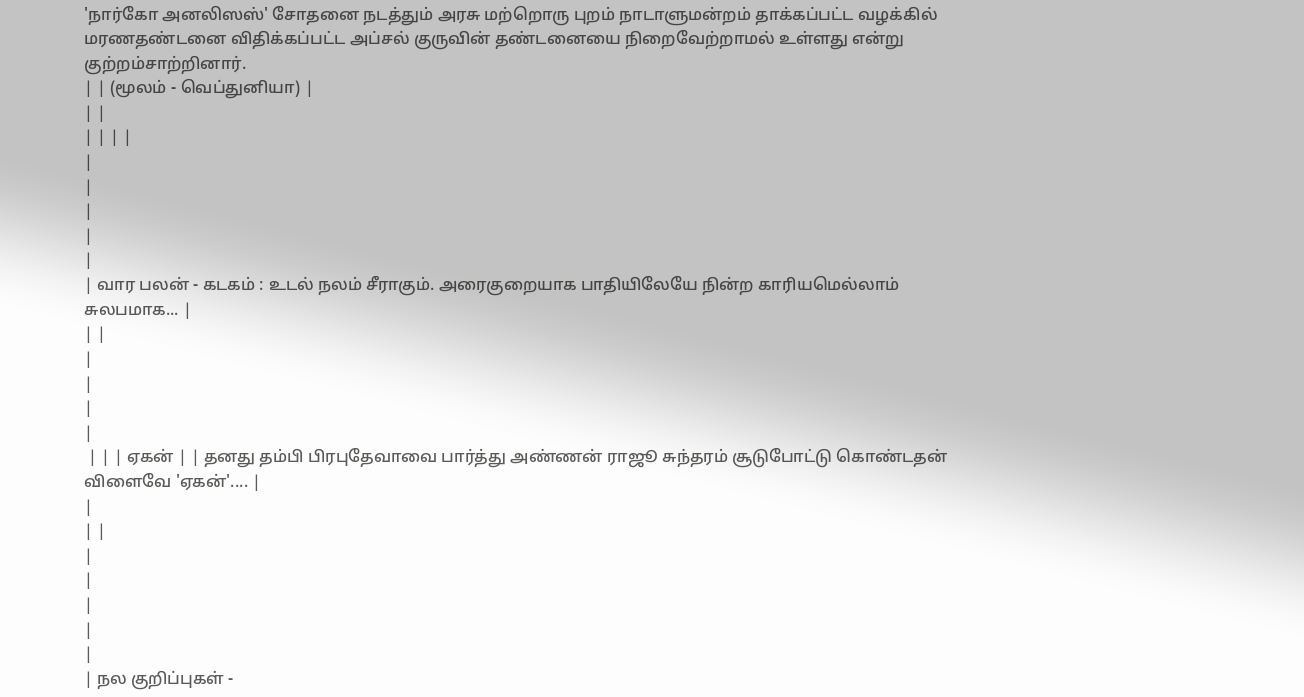'நார்கோ அனலிஸஸ்' சோதனை நடத்தும் அரசு மற்றொரு புறம் நாடாளுமன்றம் தாக்கப்பட்ட வழக்கில் மரணதண்டனை விதிக்கப்பட்ட அப்சல் குருவின் தண்டனையை நிறைவேற்றாமல் உள்ளது என்று குற்றம்சாற்றினார்.
| | (மூலம் - வெப்துனியா) |
| |
| | | |
|
|
|
|
|
| வார பலன் - கடகம் : உடல் நலம் சீராகும். அரைகுறையாக பாதியிலேயே நின்ற காரியமெல்லாம் சுலபமாக... |
| |
|
|
|
|
 | | | ஏகன் | | தனது தம்பி பிரபுதேவாவை பார்த்து அண்ணன் ராஜூ சுந்தரம் சூடுபோட்டு கொண்டதன் விளைவே 'ஏகன்'.... |
|
| |
|
|
|
|
|
| நல குறிப்புகள் -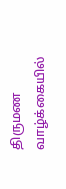திருமண வாழ்க்கையில்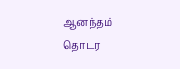ஆனந்தம் தொடர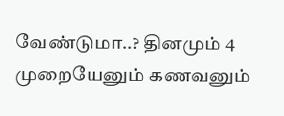வேண்டுமா..? தினமும் 4 முறையேனும் கணவனும்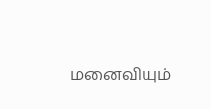மனைவியும்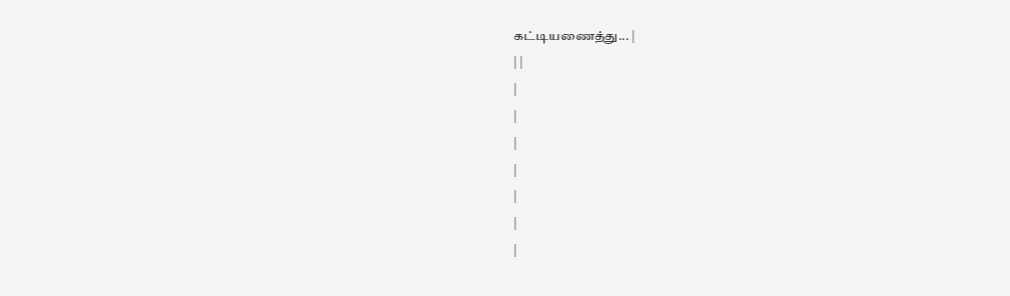கட்டியணைத்து... |
| |
|
|
|
|
|
|
|